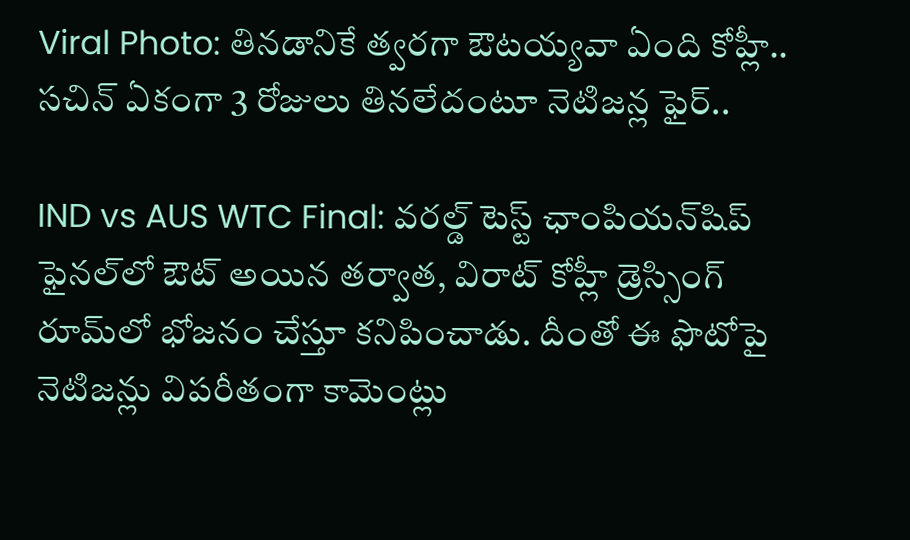Viral Photo: తినడానికే త్వరగా ఔటయ్యవా ఏంది కోహ్లీ.. సచిన్ ఏకంగా 3 రోజులు తినలేదంటూ నెటిజన్ల ఫైర్..

IND vs AUS WTC Final: వరల్డ్ టెస్ట్ ఛాంపియన్‌షిప్ ఫైనల్‌లో ఔట్ అయిన తర్వాత, విరాట్ కోహ్లీ డ్రెస్సింగ్ రూమ్‌లో భోజనం చేస్తూ కనిపించాడు. దీంతో ఈ ఫొటోపై నెటిజన్లు విపరీతంగా కామెంట్లు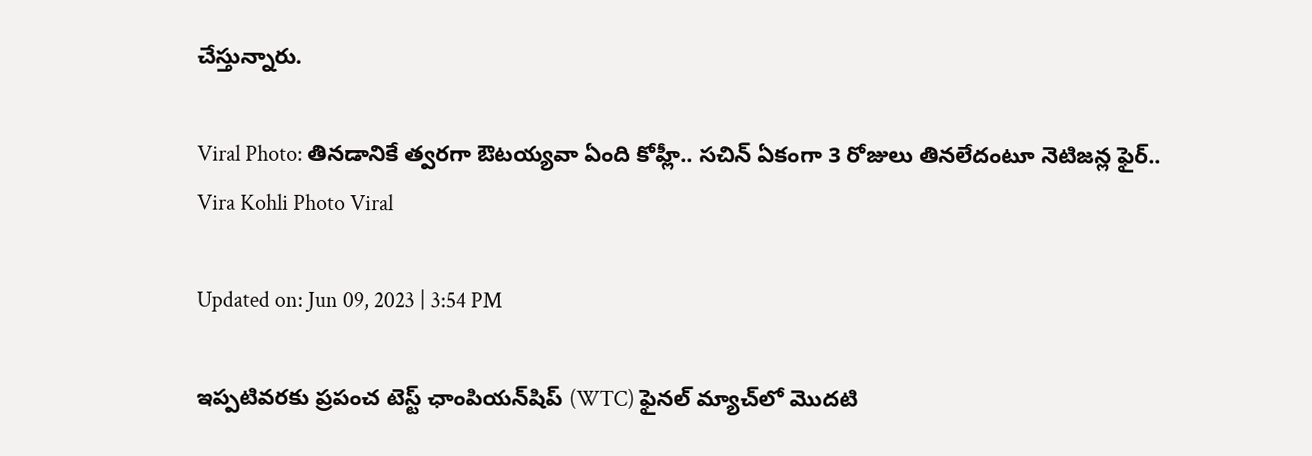చేస్తున్నారు.

Viral Photo: తినడానికే త్వరగా ఔటయ్యవా ఏంది కోహ్లీ.. సచిన్ ఏకంగా 3 రోజులు తినలేదంటూ నెటిజన్ల ఫైర్..
Vira Kohli Photo Viral

Updated on: Jun 09, 2023 | 3:54 PM

ఇప్పటివరకు ప్రపంచ టెస్ట్ ఛాంపియన్‌షిప్ (WTC) ఫైనల్ మ్యాచ్‌లో మొదటి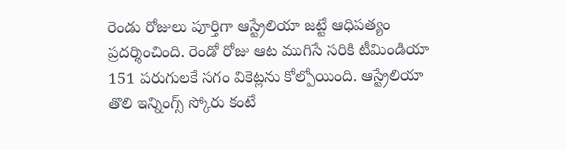రెండు రోజులు పూర్తిగా ఆస్ట్రేలియా జట్టే ఆధిపత్యం ప్రదర్శించింది. రెండో రోజు ఆట ముగిసే సరికి టీమిండియా 151 పరుగులకే సగం వికెట్లను కోల్పోయింది. ఆస్ట్రేలియా తొలి ఇన్నింగ్స్ స్కోరు కంటే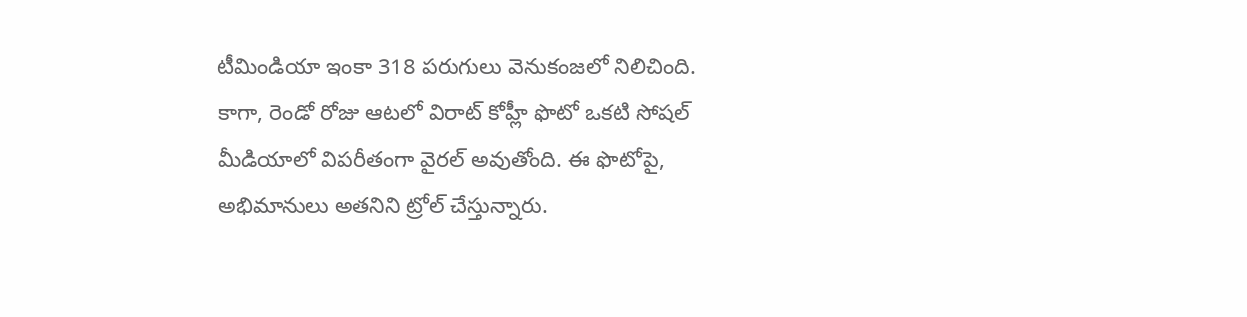టీమిండియా ఇంకా 318 పరుగులు వెనుకంజలో నిలిచింది. కాగా, రెండో రోజు ఆటలో విరాట్ కోహ్లీ ఫొటో ఒకటి సోషల్ మీడియాలో విపరీతంగా వైరల్ అవుతోంది. ఈ ఫొటోపై, అభిమానులు అతనిని ట్రోల్ చేస్తున్నారు.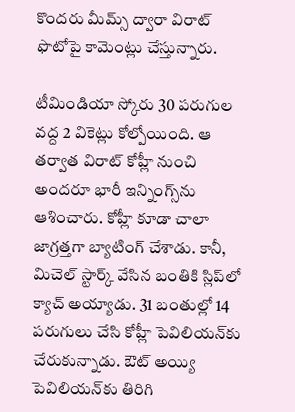కొందరు మీమ్స్ ద్వారా విరాట్ ఫొటోపై కామెంట్లు చేస్తున్నారు.

టీమిండియా స్కోరు 30 పరుగుల వద్ద 2 వికెట్లు కోల్పోయింది. ఆ తర్వాత విరాట్ కోహ్లీ నుంచి అందరూ భారీ ఇన్నింగ్స్‌ను ఆశించారు. కోహ్లీ కూడా చాలా జాగ్రత్తగా బ్యాటింగ్ చేశాడు. కానీ, మిచెల్ స్టార్క్ వేసిన బంతికి స్లిప్‌లో క్యాచ్ అయ్యాడు. 31 బంతుల్లో 14 పరుగులు చేసి కోహ్లీ పెవిలియన్‌కు చేరుకున్నాడు. ఔట్ అయ్యి పెవిలియన్‌కు తిరిగి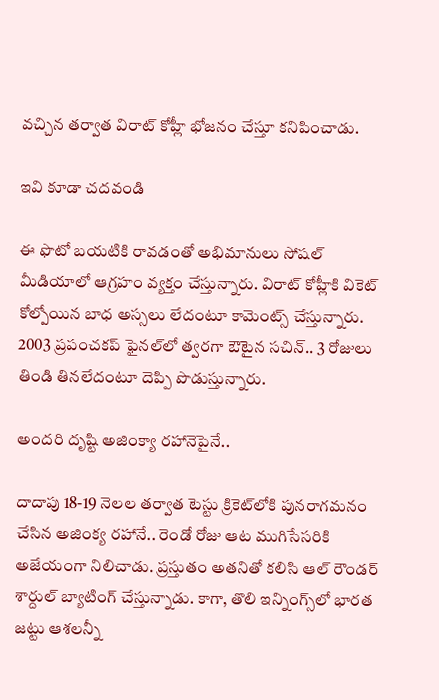వచ్చిన తర్వాత విరాట్ కోహ్లీ భోజనం చేస్తూ కనిపించాడు.

ఇవి కూడా చదవండి

ఈ ఫొటో బయటికి రావడంతో అభిమానులు సోషల్ మీడియాలో ఆగ్రహం వ్యక్తం చేస్తున్నారు. విరాట్ కోహ్లీకి వికెట్ కోల్పోయిన బాధ అస్సలు లేదంటూ కామెంట్స్ చేస్తున్నారు. 2003 ప్రపంచకప్ ఫైనల్‌లో త్వరగా ఔటైన సచిన్.. 3 రోజులు తిండి తినలేదంటూ దెప్పి పొడుస్తున్నారు.

అందరి దృష్టి అజింక్యా రహానెపైనే..

దాదాపు 18-19 నెలల తర్వాత టెస్టు క్రికెట్‌లోకి పునరాగమనం చేసిన అజింక్య రహానే.. రెండో రోజు ఆట ముగిసేసరికి అజేయంగా నిలిచాడు. ప్రస్తుతం అతనితో కలిసి ఆల్ రౌండర్ శార్దుల్ బ్యాటింగ్ చేస్తున్నాడు. కాగా, తొలి ఇన్నింగ్స్‌లో భారత జట్టు ఆశలన్నీ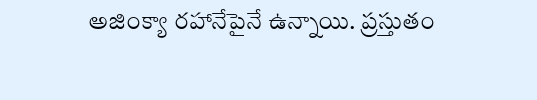అజింక్యా రహానేపైనే ఉన్నాయి. ప్రస్తుతం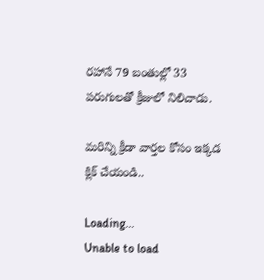రహానే 79 బంతుల్లో 33 పరుగులతో క్రీజులో నిలిచాడు.

మరిన్ని క్రీడా వార్తల కోసం ఇక్కడ క్లిక్ చేయండి..

Loading...
Unable to load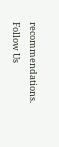recommendations.
Follow Us